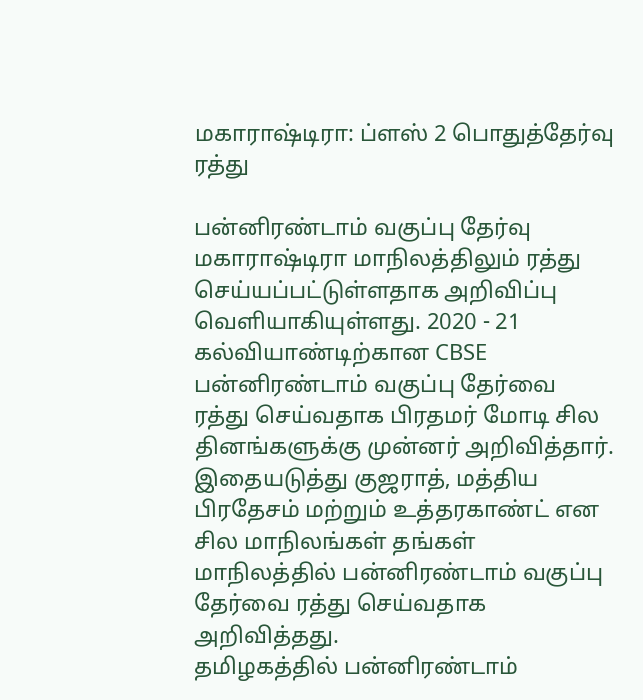மகாராஷ்டிரா: ப்ளஸ் 2 பொதுத்தேர்வு ரத்து

பன்னிரண்டாம் வகுப்பு தேர்வு மகாராஷ்டிரா மாநிலத்திலும் ரத்து செய்யப்பட்டுள்ளதாக அறிவிப்பு வெளியாகியுள்ளது. 2020 - 21 கல்வியாண்டிற்கான CBSE பன்னிரண்டாம் வகுப்பு தேர்வை ரத்து செய்வதாக பிரதமர் மோடி சில தினங்களுக்கு முன்னர் அறிவித்தார். இதையடுத்து குஜராத், மத்திய பிரதேசம் மற்றும் உத்தரகாண்ட் என சில மாநிலங்கள் தங்கள் மாநிலத்தில் பன்னிரண்டாம் வகுப்பு தேர்வை ரத்து செய்வதாக அறிவித்தது.
தமிழகத்தில் பன்னிரண்டாம்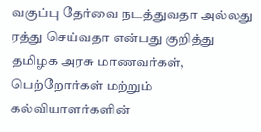வகுப்பு தேர்வை நடத்துவதா அல்லது ரத்து செய்வதா என்பது குறித்து தமிழக அரசு மாணவர்கள், பெற்றோர்கள் மற்றும் கல்வியாளர்களின்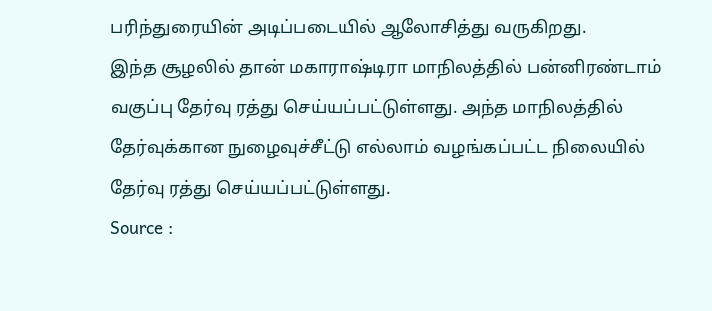பரிந்துரையின் அடிப்படையில் ஆலோசித்து வருகிறது.
இந்த சூழலில் தான் மகாராஷ்டிரா மாநிலத்தில் பன்னிரண்டாம் வகுப்பு தேர்வு ரத்து செய்யப்பட்டுள்ளது. அந்த மாநிலத்தில் தேர்வுக்கான நுழைவுச்சீட்டு எல்லாம் வழங்கப்பட்ட நிலையில் தேர்வு ரத்து செய்யப்பட்டுள்ளது.
Source :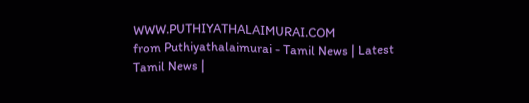WWW.PUTHIYATHALAIMURAI.COM
from Puthiyathalaimurai - Tamil News | Latest Tamil News |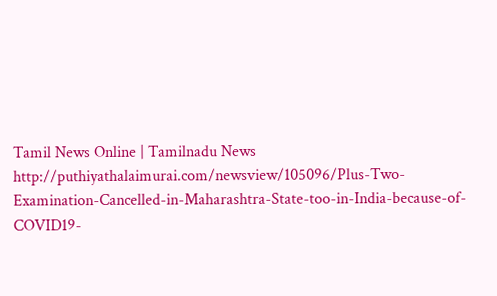Tamil News Online | Tamilnadu News http://puthiyathalaimurai.com/newsview/105096/Plus-Two-Examination-Cancelled-in-Maharashtra-State-too-in-India-because-of-COVID19-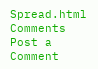Spread.html
Comments
Post a Comment